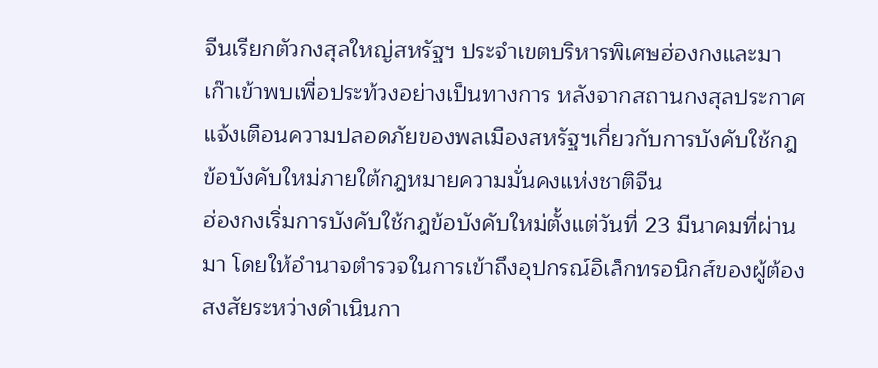จีนเรียกตัวกงสุลใหญ่สหรัฐฯ ประจำเขตบริหารพิเศษฮ่องกงและมาเก๊าเข้าพบเพื่อประท้วงอย่างเป็นทางการ หลังจากสถานกงสุลประกาศแจ้งเตือนความปลอดภัยของพลเมืองสหรัฐฯเกี่ยวกับการบังคับใช้กฎข้อบังคับใหม่ภายใต้กฎหมายความมั่นคงแห่งชาติจีน
ฮ่องกงเริ่มการบังคับใช้กฎข้อบังคับใหม่ตั้งแต่วันที่ 23 มีนาคมที่ผ่านมา โดยให้อำนาจตำรวจในการเข้าถึงอุปกรณ์อิเล็กทรอนิกส์ของผู้ต้องสงสัยระหว่างดำเนินกา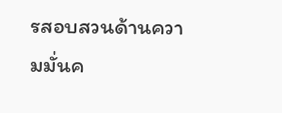รสอบสวนด้านความมั่นค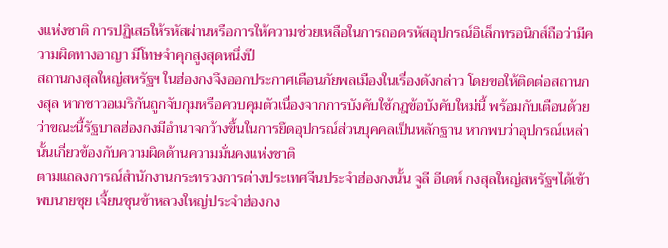งแห่งชาติ การปฏิเสธให้รหัสผ่านหรือการให้ความช่วยเหลือในการถอดรหัสอุปกรณ์อิเล็กทรอนิกส์ถือว่ามีความผิดทางอาญา มีโทษจำคุกสูงสุดหนึ่งปี
สถานกงสุลใหญ่สหรัฐฯ ในฮ่องกงจึงออกประกาศเตือนภัยพลเมืองในเรื่องดังกล่าว โดยขอให้ติดต่อสถานกงสุล หากชาวอเมริกันถูกจับกุมหรือควบคุมตัวเนื่องจากการบังคับใช้กฎข้อบังคับใหม่นี้ พร้อมกับเตือนด้วยว่าขณะนี้รัฐบาลฮ่องกงมีอำนาจกว้างขึ้นในการยึดอุปกรณ์ส่วนบุคคลเป็นหลักฐาน หากพบว่าอุปกรณ์เหล่านั้นเกี่ยวข้องกับความผิดด้านความมั่นคงแห่งชาติ
ตามแถลงการณ์สำนักงานกระทรวงการต่างประเทศจีนประจำฮ่องกงนั้น จูลี อีเดห์ กงสุลใหญ่สหรัฐฯได้เข้าพบนายชุย เจี้ยนชุนข้าหลวงใหญ่ประจำฮ่องกง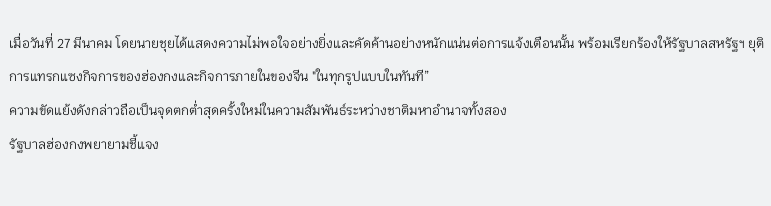เมื่อวันที่ 27 มีนาคม โดยนายชุยได้แสดงความไม่พอใจอย่างยิ่งและคัดค้านอย่างหนักแน่นต่อการแจ้งเตือนนั้น พร้อมเรียกร้องให้รัฐบาลสหรัฐฯ ยุติการแทรกแซงกิจการของฮ่องกงและกิจการภายในของจีน "ในทุกรูปแบบในทันที”
ความขัดแย้งดังกล่าวถือเป็นจุดตกต่ำสุดครั้งใหม่ในความสัมพันธ์ระหว่างชาติมหาอำนาจทั้งสอง
รัฐบาลฮ่องกงพยายามชี้แจง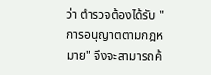ว่า ตำรวจต้องได้รับ "การอนุญาตตามกฎหมาย" จึงจะสามารถค้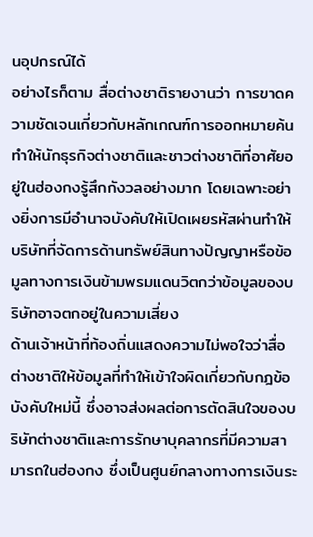นอุปกรณ์ได้
อย่างไรก็ตาม สื่อต่างชาติรายงานว่า การขาดความชัดเจนเกี่ยวกับหลักเกณฑ์การออกหมายค้นทำให้นักธุรกิจต่างชาติและชาวต่างชาติที่อาศัยอยู่ในฮ่องกงรู้สึกกังวลอย่างมาก โดยเฉพาะอย่างยิ่งการมีอำนาจบังคับให้เปิดเผยรหัสผ่านทำให้บริษัทที่จัดการด้านทรัพย์สินทางปัญญาหรือข้อมูลทางการเงินข้ามพรมแดนวิตกว่าข้อมูลของบริษัทอาจตกอยู่ในความเสี่ยง
ด้านเจ้าหน้าที่ท้องถิ่นแสดงความไม่พอใจว่าสื่อต่างชาติให้ข้อมูลที่ทำให้เข้าใจผิดเกี่ยวกับกฎข้อบังคับใหม่นี้ ซึ่งอาจส่งผลต่อการตัดสินใจของบริษัทต่างชาติและการรักษาบุคลากรที่มีความสามารถในฮ่องกง ซึ่งเป็นศูนย์กลางทางการเงินระ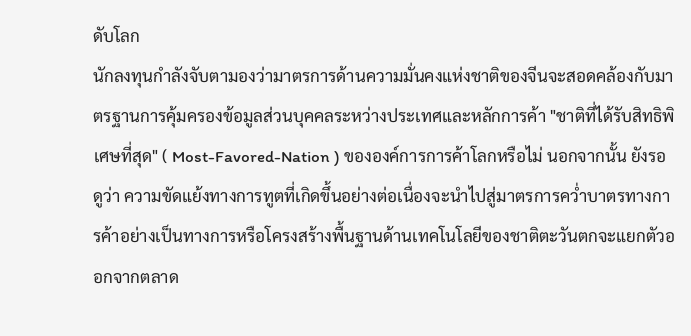ดับโลก
นักลงทุนกำลังจับตามองว่ามาตรการด้านความมั่นคงแห่งชาติของจีนจะสอดคล้องกับมาตรฐานการคุ้มครองข้อมูลส่วนบุคคลระหว่างประเทศและหลักการค้า "ชาติที่ได้รับสิทธิพิเศษที่สุด" ( Most-Favored-Nation ) ขององค์การการค้าโลกหรือไม่ นอกจากนั้น ยังรอดูว่า ความขัดแย้งทางการทูตที่เกิดขึ้นอย่างต่อเนื่องจะนำไปสู่มาตรการคว่ำบาตรทางการค้าอย่างเป็นทางการหรือโครงสร้างพื้นฐานด้านเทคโนโลยีของชาติตะวันตกจะแยกตัวออกจากตลาด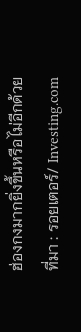ฮ่องกงมากยิ่งขึ้นหรือไม่อีกด้วย
ที่มา : รอยเตอร์/ Investing.com